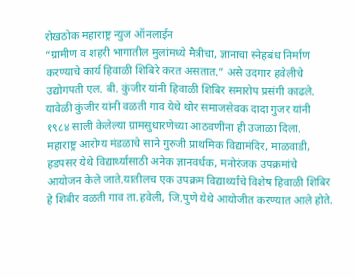रोखठोक महाराष्ट्र न्युज ऑनलाईन
“ग्रामीण व शहरी भागातील मुलांमध्ये मैत्रीचा, ज्ञानाचा स्नेहबंध निर्माण करण्याचे कार्य हिवाळी शिबिरे करत असतात.” असे उदगार हवेलीचे उद्योगपती एल. बी. कुंजीर यांनी हिवाळी शिबिर समारोप प्रसंगी काढले. यावेळी कुंजीर यांनी वळती गाव येथे थोर समाजसेवक दादा गुजर यांनी १९८४ साली केलेल्या ग्रामसुधारणेच्या आठवणींना ही उजाळा दिला.
महाराष्ट्र आरोग्य मंडळाचे साने गुरुजी प्राथमिक विद्यामंदिर, माळवाडी, हडपसर येथे विद्यार्थ्यासाठी अनेक ज्ञानवर्धक, मनोरंजक उपक्रमांचे आयोजन केले जाते.यातीलच एक उपक्रम विद्यार्थ्यांचे विशेष हिवाळी शिबिर हे शिबीर वळती गाव ता.हवेली, जि.पुणे येथे आयोजीत करण्यात आले होते.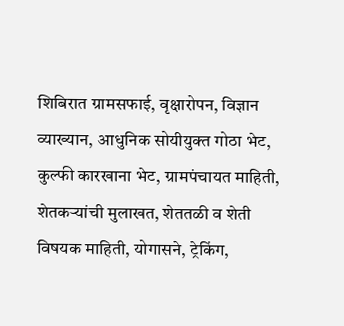शिबिरात ग्रामसफाई, वृक्षारोपन, विज्ञान व्याख्यान, आधुनिक सोयीयुक्त गोठा भेट, कुल्फी कारखाना भेट, ग्रामपंचायत माहिती, शेतकऱ्यांची मुलाखत, शेततळी व शेती विषयक माहिती, योगासने, ट्रेकिंग,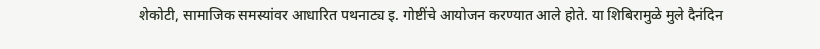शेकोटी, सामाजिक समस्यांवर आधारित पथनाट्य इ. गोष्टींचे आयोजन करण्यात आले होते. या शिबिरामुळे मुले दैनंदिन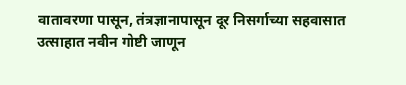वातावरणा पासून, तंत्रज्ञानापासून दूर निसर्गाच्या सहवासात उत्साहात नवीन गोष्टी जाणून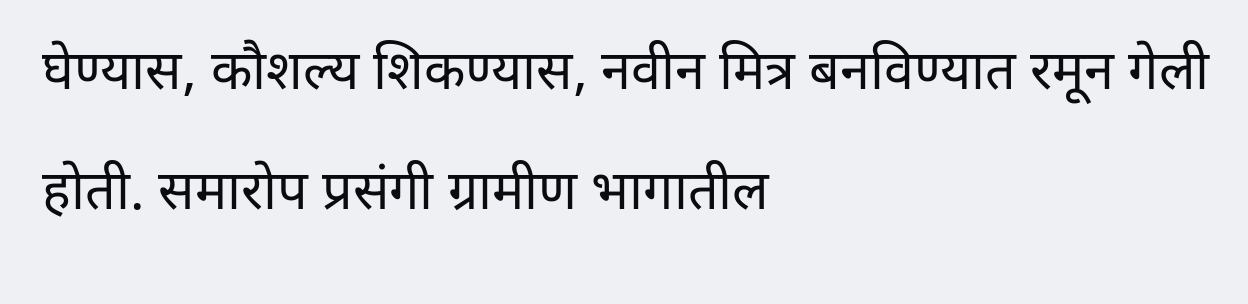घेण्यास, कौशल्य शिकण्यास, नवीन मित्र बनविण्यात रमून गेली होती. समारोप प्रसंगी ग्रामीण भागातील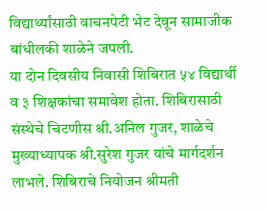विद्यार्थ्यांसाठी वाचनपेटी भेट देवून सामाजीक बांधीलकी शाळेने जपली.
या दोन दिवसीय निवासी शिबिरात ५४ विद्यार्थी व ३ शिक्षकांचा समावेश होता. शिबिरासाठी संस्थेचे चिटणीस श्री.अनिल गुजर, शाळेचे मुख्याध्यापक श्री.सुरेश गुजर यांचे मार्गदर्शन लाभले. शिबिराचे नियोजन श्रीमती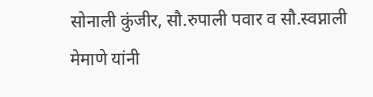सोनाली कुंजीर, सौ.रुपाली पवार व सौ.स्वप्नाली मेमाणे यांनी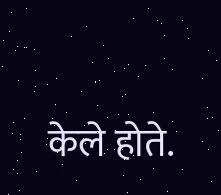केले होते.